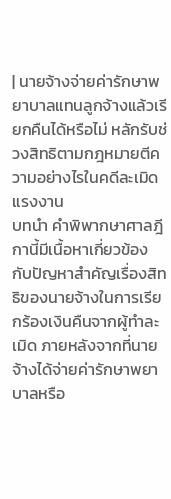| นายจ้างจ่ายค่ารักษาพยาบาลแทนลูกจ้างแล้วเรียกคืนได้หรือไม่ หลักรับช่วงสิทธิตามกฎหมายตีความอย่างไรในคดีละเมิดแรงงาน
บทนำ คำพิพากษาศาลฎีกานี้มีเนื้อหาเกี่ยวข้องกับปัญหาสำคัญเรื่องสิทธิของนายจ้างในการเรียกร้องเงินคืนจากผู้ทำละเมิด ภายหลังจากที่นายจ้างได้จ่ายค่ารักษาพยาบาลหรือ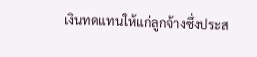เงินทดแทนให้แก่ลูกจ้างซึ่งประส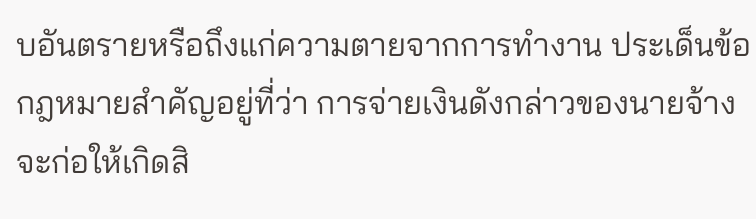บอันตรายหรือถึงแก่ความตายจากการทำงาน ประเด็นข้อกฎหมายสำคัญอยู่ที่ว่า การจ่ายเงินดังกล่าวของนายจ้างจะก่อให้เกิดสิ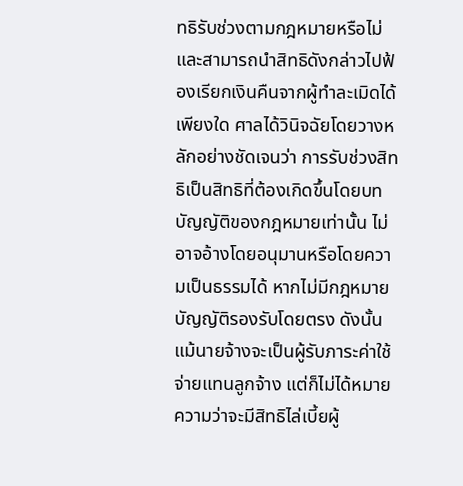ทธิรับช่วงตามกฎหมายหรือไม่ และสามารถนำสิทธิดังกล่าวไปฟ้องเรียกเงินคืนจากผู้ทำละเมิดได้เพียงใด ศาลได้วินิจฉัยโดยวางหลักอย่างชัดเจนว่า การรับช่วงสิทธิเป็นสิทธิที่ต้องเกิดขึ้นโดยบทบัญญัติของกฎหมายเท่านั้น ไม่อาจอ้างโดยอนุมานหรือโดยความเป็นธรรมได้ หากไม่มีกฎหมายบัญญัติรองรับโดยตรง ดังนั้นแม้นายจ้างจะเป็นผู้รับภาระค่าใช้จ่ายแทนลูกจ้าง แต่ก็ไม่ได้หมายความว่าจะมีสิทธิไล่เบี้ยผู้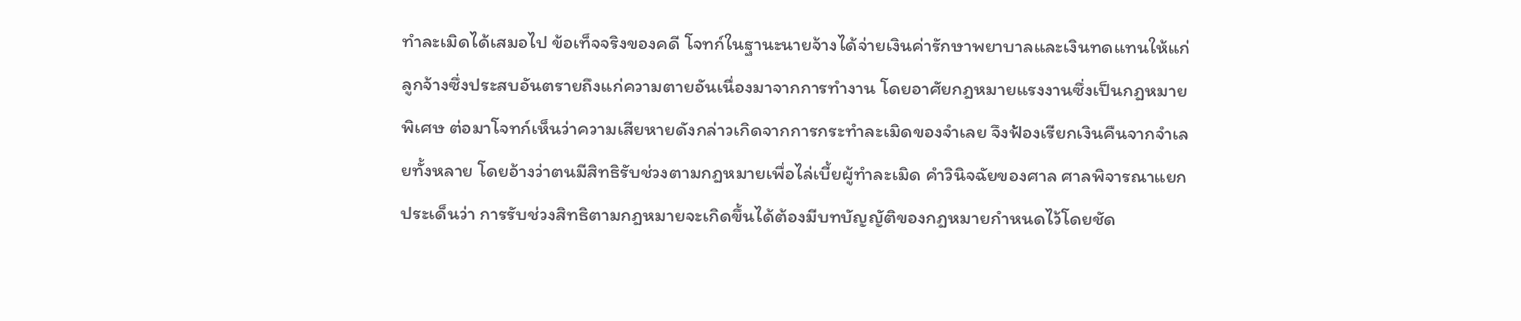ทำละเมิดได้เสมอไป ข้อเท็จจริงของคดี โจทก์ในฐานะนายจ้างได้จ่ายเงินค่ารักษาพยาบาลและเงินทดแทนให้แก่ลูกจ้างซึ่งประสบอันตรายถึงแก่ความตายอันเนื่องมาจากการทำงาน โดยอาศัยกฎหมายแรงงานซึ่งเป็นกฎหมายพิเศษ ต่อมาโจทก์เห็นว่าความเสียหายดังกล่าวเกิดจากการกระทำละเมิดของจำเลย จึงฟ้องเรียกเงินคืนจากจำเลยทั้งหลาย โดยอ้างว่าตนมีสิทธิรับช่วงตามกฎหมายเพื่อไล่เบี้ยผู้ทำละเมิด คำวินิจฉัยของศาล ศาลพิจารณาแยกประเด็นว่า การรับช่วงสิทธิตามกฎหมายจะเกิดขึ้นได้ต้องมีบทบัญญัติของกฎหมายกำหนดไว้โดยชัด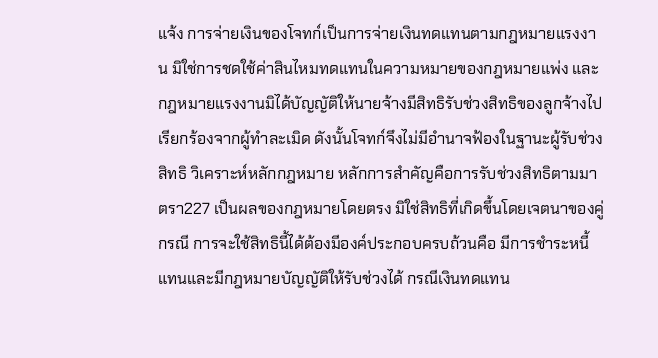แจ้ง การจ่ายเงินของโจทก์เป็นการจ่ายเงินทดแทนตามกฎหมายแรงงาน มิใช่การชดใช้ค่าสินไหมทดแทนในความหมายของกฎหมายแพ่ง และกฎหมายแรงงานมิได้บัญญัติให้นายจ้างมีสิทธิรับช่วงสิทธิของลูกจ้างไปเรียกร้องจากผู้ทำละเมิด ดังนั้นโจทก์จึงไม่มีอำนาจฟ้องในฐานะผู้รับช่วงสิทธิ วิเคราะห์หลักกฎหมาย หลักการสำคัญคือการรับช่วงสิทธิตามมาตรา227 เป็นผลของกฎหมายโดยตรง มิใช่สิทธิที่เกิดขึ้นโดยเจตนาของคู่กรณี การจะใช้สิทธินี้ได้ต้องมีองค์ประกอบครบถ้วนคือ มีการชำระหนี้แทนและมีกฎหมายบัญญัติให้รับช่วงได้ กรณีเงินทดแทน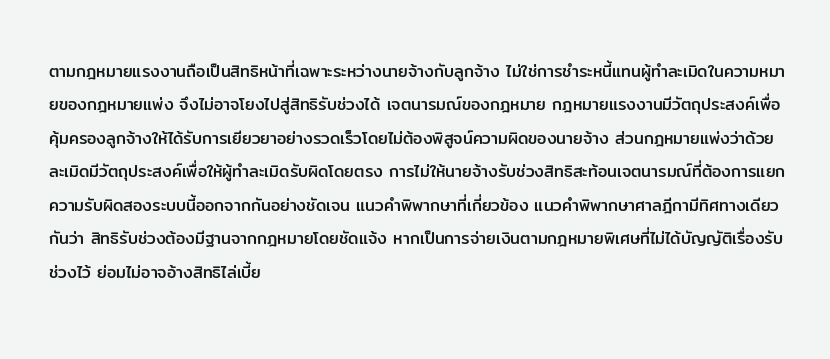ตามกฎหมายแรงงานถือเป็นสิทธิหน้าที่เฉพาะระหว่างนายจ้างกับลูกจ้าง ไม่ใช่การชำระหนี้แทนผู้ทำละเมิดในความหมายของกฎหมายแพ่ง จึงไม่อาจโยงไปสู่สิทธิรับช่วงได้ เจตนารมณ์ของกฎหมาย กฎหมายแรงงานมีวัตถุประสงค์เพื่อคุ้มครองลูกจ้างให้ได้รับการเยียวยาอย่างรวดเร็วโดยไม่ต้องพิสูจน์ความผิดของนายจ้าง ส่วนกฎหมายแพ่งว่าด้วยละเมิดมีวัตถุประสงค์เพื่อให้ผู้ทำละเมิดรับผิดโดยตรง การไม่ให้นายจ้างรับช่วงสิทธิสะท้อนเจตนารมณ์ที่ต้องการแยกความรับผิดสองระบบนี้ออกจากกันอย่างชัดเจน แนวคำพิพากษาที่เกี่ยวข้อง แนวคำพิพากษาศาลฎีกามีทิศทางเดียวกันว่า สิทธิรับช่วงต้องมีฐานจากกฎหมายโดยชัดแจ้ง หากเป็นการจ่ายเงินตามกฎหมายพิเศษที่ไม่ได้บัญญัติเรื่องรับช่วงไว้ ย่อมไม่อาจอ้างสิทธิไล่เบี้ย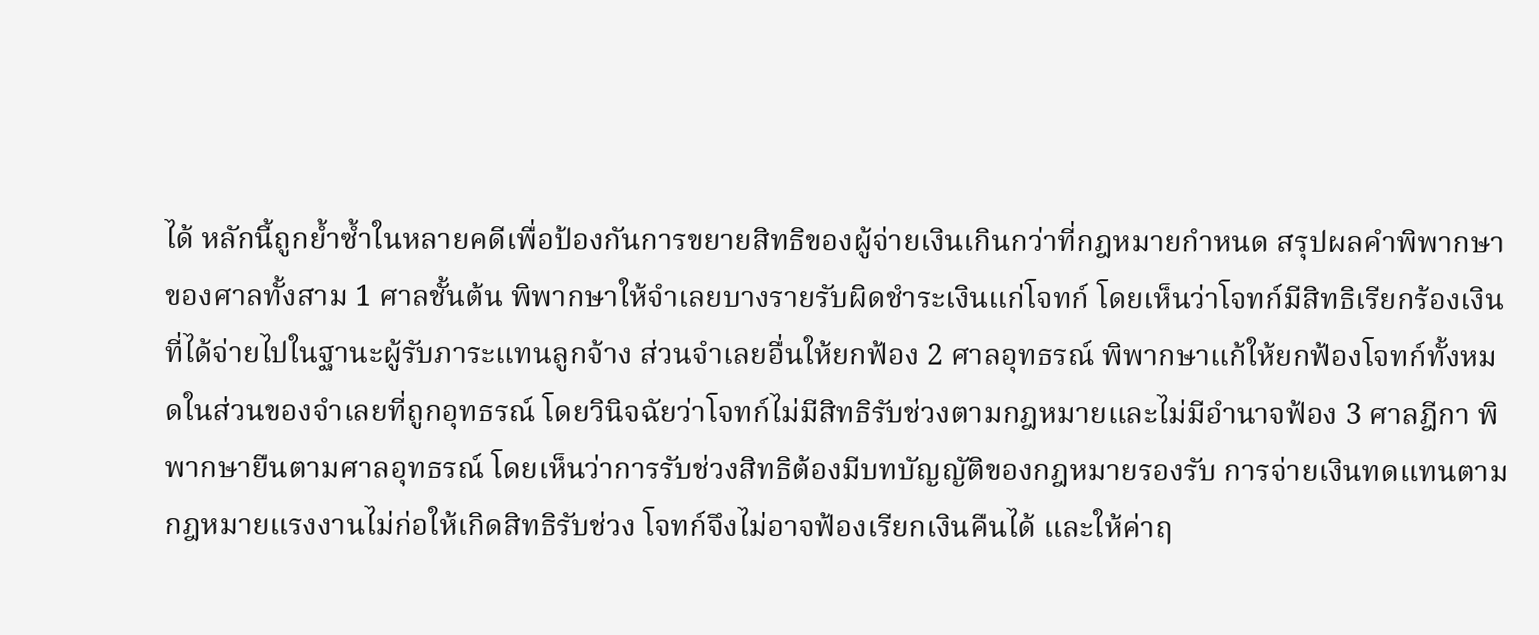ได้ หลักนี้ถูกย้ำซ้ำในหลายคดีเพื่อป้องกันการขยายสิทธิของผู้จ่ายเงินเกินกว่าที่กฎหมายกำหนด สรุปผลคำพิพากษาของศาลทั้งสาม 1 ศาลชั้นต้น พิพากษาให้จำเลยบางรายรับผิดชำระเงินแก่โจทก์ โดยเห็นว่าโจทก์มีสิทธิเรียกร้องเงินที่ได้จ่ายไปในฐานะผู้รับภาระแทนลูกจ้าง ส่วนจำเลยอื่นให้ยกฟ้อง 2 ศาลอุทธรณ์ พิพากษาแก้ให้ยกฟ้องโจทก์ทั้งหมดในส่วนของจำเลยที่ถูกอุทธรณ์ โดยวินิจฉัยว่าโจทก์ไม่มีสิทธิรับช่วงตามกฎหมายและไม่มีอำนาจฟ้อง 3 ศาลฎีกา พิพากษายืนตามศาลอุทธรณ์ โดยเห็นว่าการรับช่วงสิทธิต้องมีบทบัญญัติของกฎหมายรองรับ การจ่ายเงินทดแทนตามกฎหมายแรงงานไม่ก่อให้เกิดสิทธิรับช่วง โจทก์จึงไม่อาจฟ้องเรียกเงินคืนได้ และให้ค่าฤ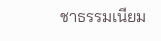ชาธรรมเนียม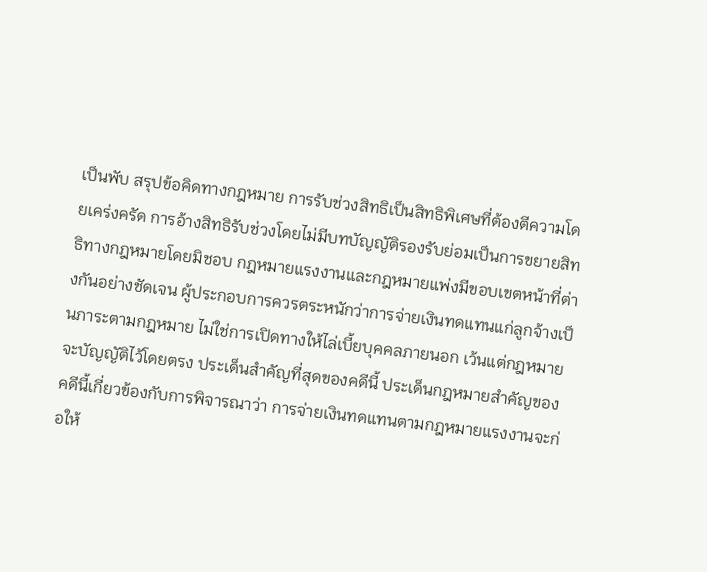เป็นพับ สรุปข้อคิดทางกฎหมาย การรับช่วงสิทธิเป็นสิทธิพิเศษที่ต้องตีความโดยเคร่งครัด การอ้างสิทธิรับช่วงโดยไม่มีบทบัญญัติรองรับย่อมเป็นการขยายสิทธิทางกฎหมายโดยมิชอบ กฎหมายแรงงานและกฎหมายแพ่งมีขอบเขตหน้าที่ต่างกันอย่างชัดเจน ผู้ประกอบการควรตระหนักว่าการจ่ายเงินทดแทนแก่ลูกจ้างเป็นภาระตามกฎหมาย ไม่ใช่การเปิดทางให้ไล่เบี้ยบุคคลภายนอก เว้นแต่กฎหมายจะบัญญัติไว้โดยตรง ประเด็นสำคัญที่สุดของคดีนี้ ประเด็นกฎหมายสำคัญของคดีนี้เกี่ยวข้องกับการพิจารณาว่า การจ่ายเงินทดแทนตามกฎหมายแรงงานจะก่อให้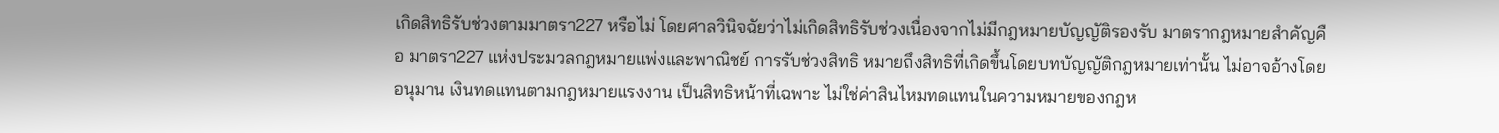เกิดสิทธิรับช่วงตามมาตรา227 หรือไม่ โดยศาลวินิจฉัยว่าไม่เกิดสิทธิรับช่วงเนื่องจากไม่มีกฎหมายบัญญัติรองรับ มาตรากฎหมายสำคัญคือ มาตรา227 แห่งประมวลกฎหมายแพ่งและพาณิชย์ การรับช่วงสิทธิ หมายถึงสิทธิที่เกิดขึ้นโดยบทบัญญัติกฎหมายเท่านั้น ไม่อาจอ้างโดยอนุมาน เงินทดแทนตามกฎหมายแรงงาน เป็นสิทธิหน้าที่เฉพาะ ไม่ใช่ค่าสินไหมทดแทนในความหมายของกฎห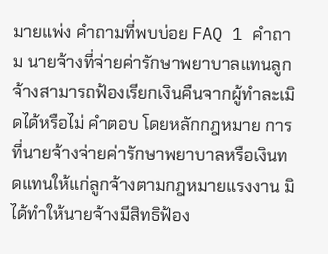มายแพ่ง คำถามที่พบบ่อย FAQ 1 คำถาม นายจ้างที่จ่ายค่ารักษาพยาบาลแทนลูกจ้างสามารถฟ้องเรียกเงินคืนจากผู้ทำละเมิดได้หรือไม่ คำตอบ โดยหลักกฎหมาย การที่นายจ้างจ่ายค่ารักษาพยาบาลหรือเงินทดแทนให้แก่ลูกจ้างตามกฎหมายแรงงาน มิได้ทำให้นายจ้างมีสิทธิฟ้อง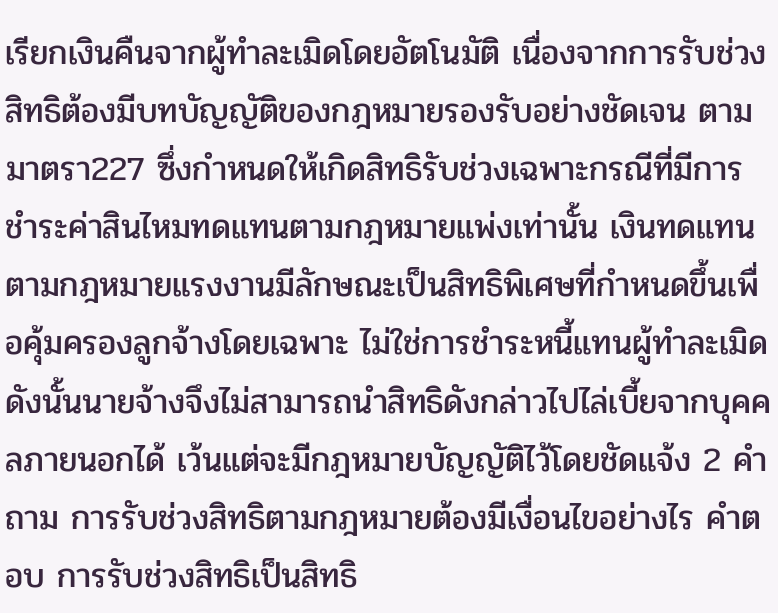เรียกเงินคืนจากผู้ทำละเมิดโดยอัตโนมัติ เนื่องจากการรับช่วงสิทธิต้องมีบทบัญญัติของกฎหมายรองรับอย่างชัดเจน ตามมาตรา227 ซึ่งกำหนดให้เกิดสิทธิรับช่วงเฉพาะกรณีที่มีการชำระค่าสินไหมทดแทนตามกฎหมายแพ่งเท่านั้น เงินทดแทนตามกฎหมายแรงงานมีลักษณะเป็นสิทธิพิเศษที่กำหนดขึ้นเพื่อคุ้มครองลูกจ้างโดยเฉพาะ ไม่ใช่การชำระหนี้แทนผู้ทำละเมิด ดังนั้นนายจ้างจึงไม่สามารถนำสิทธิดังกล่าวไปไล่เบี้ยจากบุคคลภายนอกได้ เว้นแต่จะมีกฎหมายบัญญัติไว้โดยชัดแจ้ง 2 คำถาม การรับช่วงสิทธิตามกฎหมายต้องมีเงื่อนไขอย่างไร คำตอบ การรับช่วงสิทธิเป็นสิทธิ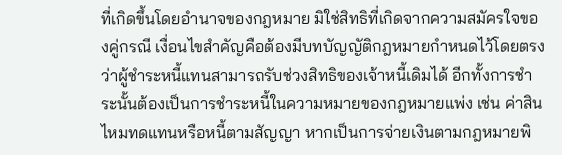ที่เกิดขึ้นโดยอำนาจของกฎหมาย มิใช่สิทธิที่เกิดจากความสมัครใจของคู่กรณี เงื่อนไขสำคัญคือต้องมีบทบัญญัติกฎหมายกำหนดไว้โดยตรงว่าผู้ชำระหนี้แทนสามารถรับช่วงสิทธิของเจ้าหนี้เดิมได้ อีกทั้งการชำระนั้นต้องเป็นการชำระหนี้ในความหมายของกฎหมายแพ่ง เช่น ค่าสินไหมทดแทนหรือหนี้ตามสัญญา หากเป็นการจ่ายเงินตามกฎหมายพิ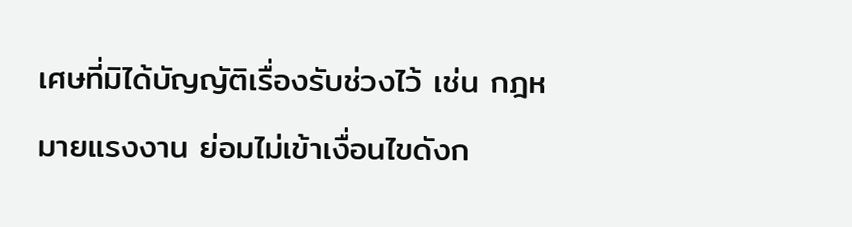เศษที่มิได้บัญญัติเรื่องรับช่วงไว้ เช่น กฎหมายแรงงาน ย่อมไม่เข้าเงื่อนไขดังก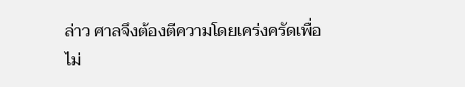ล่าว ศาลจึงต้องตีความโดยเคร่งครัดเพื่อไม่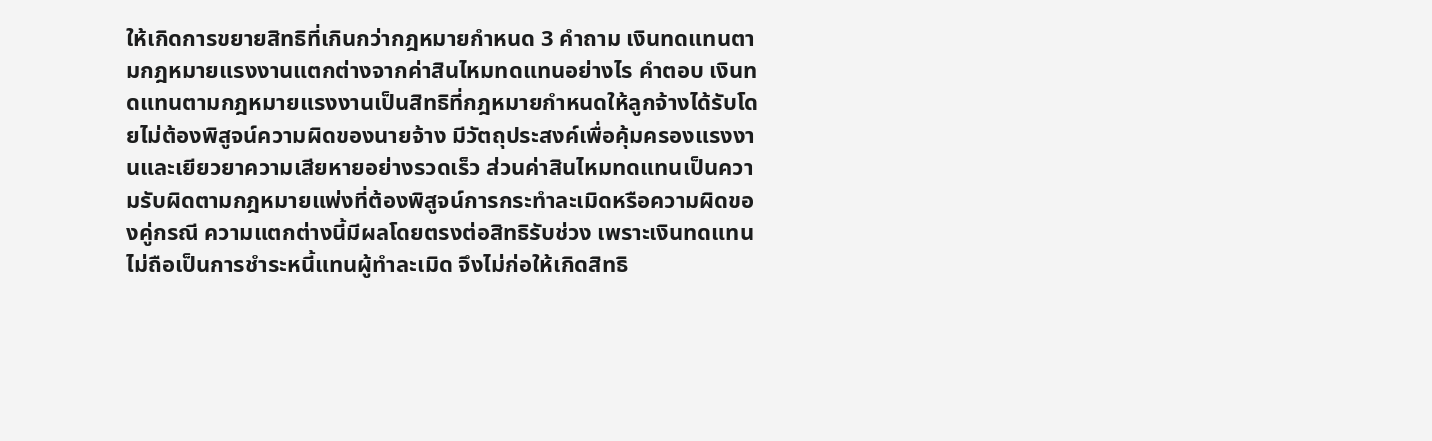ให้เกิดการขยายสิทธิที่เกินกว่ากฎหมายกำหนด 3 คำถาม เงินทดแทนตามกฎหมายแรงงานแตกต่างจากค่าสินไหมทดแทนอย่างไร คำตอบ เงินทดแทนตามกฎหมายแรงงานเป็นสิทธิที่กฎหมายกำหนดให้ลูกจ้างได้รับโดยไม่ต้องพิสูจน์ความผิดของนายจ้าง มีวัตถุประสงค์เพื่อคุ้มครองแรงงานและเยียวยาความเสียหายอย่างรวดเร็ว ส่วนค่าสินไหมทดแทนเป็นความรับผิดตามกฎหมายแพ่งที่ต้องพิสูจน์การกระทำละเมิดหรือความผิดของคู่กรณี ความแตกต่างนี้มีผลโดยตรงต่อสิทธิรับช่วง เพราะเงินทดแทนไม่ถือเป็นการชำระหนี้แทนผู้ทำละเมิด จึงไม่ก่อให้เกิดสิทธิ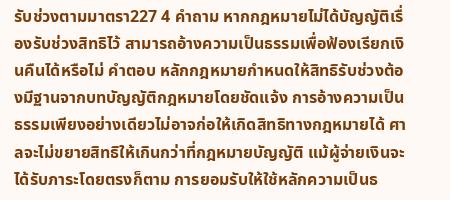รับช่วงตามมาตรา227 4 คำถาม หากกฎหมายไม่ได้บัญญัติเรื่องรับช่วงสิทธิไว้ สามารถอ้างความเป็นธรรมเพื่อฟ้องเรียกเงินคืนได้หรือไม่ คำตอบ หลักกฎหมายกำหนดให้สิทธิรับช่วงต้องมีฐานจากบทบัญญัติกฎหมายโดยชัดแจ้ง การอ้างความเป็นธรรมเพียงอย่างเดียวไม่อาจก่อให้เกิดสิทธิทางกฎหมายได้ ศาลจะไม่ขยายสิทธิให้เกินกว่าที่กฎหมายบัญญัติ แม้ผู้จ่ายเงินจะได้รับภาระโดยตรงก็ตาม การยอมรับให้ใช้หลักความเป็นธ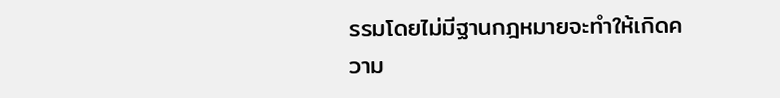รรมโดยไม่มีฐานกฎหมายจะทำให้เกิดความ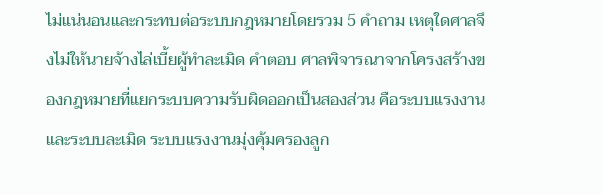ไม่แน่นอนและกระทบต่อระบบกฎหมายโดยรวม 5 คำถาม เหตุใดศาลจึงไม่ให้นายจ้างไล่เบี้ยผู้ทำละเมิด คำตอบ ศาลพิจารณาจากโครงสร้างของกฎหมายที่แยกระบบความรับผิดออกเป็นสองส่วน คือระบบแรงงานและระบบละเมิด ระบบแรงงานมุ่งคุ้มครองลูก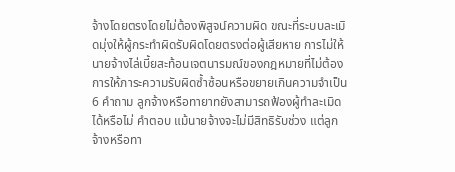จ้างโดยตรงโดยไม่ต้องพิสูจน์ความผิด ขณะที่ระบบละเมิดมุ่งให้ผู้กระทำผิดรับผิดโดยตรงต่อผู้เสียหาย การไม่ให้นายจ้างไล่เบี้ยสะท้อนเจตนารมณ์ของกฎหมายที่ไม่ต้องการให้ภาระความรับผิดซ้ำซ้อนหรือขยายเกินความจำเป็น 6 คำถาม ลูกจ้างหรือทายาทยังสามารถฟ้องผู้ทำละเมิดได้หรือไม่ คำตอบ แม้นายจ้างจะไม่มีสิทธิรับช่วง แต่ลูกจ้างหรือทา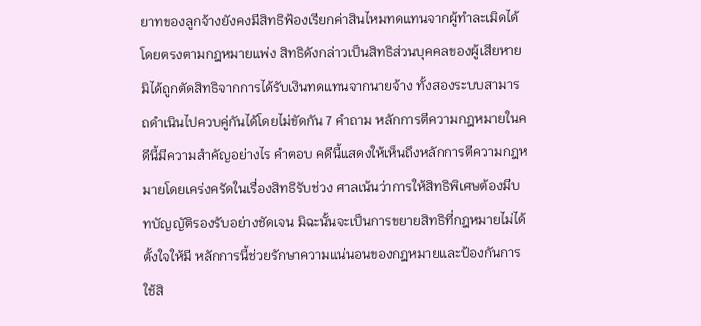ยาทของลูกจ้างยังคงมีสิทธิฟ้องเรียกค่าสินไหมทดแทนจากผู้ทำละเมิดได้โดยตรงตามกฎหมายแพ่ง สิทธิดังกล่าวเป็นสิทธิส่วนบุคคลของผู้เสียหาย มิได้ถูกตัดสิทธิจากการได้รับเงินทดแทนจากนายจ้าง ทั้งสองระบบสามารถดำเนินไปควบคู่กันได้โดยไม่ขัดกัน 7 คำถาม หลักการตีความกฎหมายในคดีนี้มีความสำคัญอย่างไร คำตอบ คดีนี้แสดงให้เห็นถึงหลักการตีความกฎหมายโดยเคร่งครัดในเรื่องสิทธิรับช่วง ศาลเน้นว่าการให้สิทธิพิเศษต้องมีบทบัญญัติรองรับอย่างชัดเจน มิฉะนั้นจะเป็นการขยายสิทธิที่กฎหมายไม่ได้ตั้งใจให้มี หลักการนี้ช่วยรักษาความแน่นอนของกฎหมายและป้องกันการใช้สิ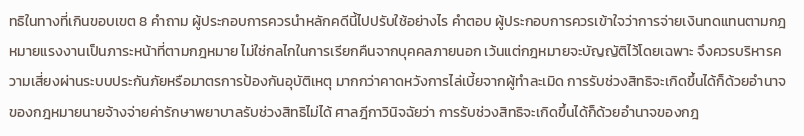ทธิในทางที่เกินขอบเขต 8 คำถาม ผู้ประกอบการควรนำหลักคดีนี้ไปปรับใช้อย่างไร คำตอบ ผู้ประกอบการควรเข้าใจว่าการจ่ายเงินทดแทนตามกฎหมายแรงงานเป็นภาระหน้าที่ตามกฎหมาย ไม่ใช่กลไกในการเรียกคืนจากบุคคลภายนอก เว้นแต่กฎหมายจะบัญญัติไว้โดยเฉพาะ จึงควรบริหารความเสี่ยงผ่านระบบประกันภัยหรือมาตรการป้องกันอุบัติเหตุ มากกว่าคาดหวังการไล่เบี้ยจากผู้ทำละเมิด การรับช่วงสิทธิจะเกิดขึ้นได้ก็ด้วยอำนาจของกฎหมายนายจ้างจ่ายค่ารักษาพยาบาลรับช่วงสิทธิไม่ได้ ศาลฎีกาวินิจฉัยว่า การรับช่วงสิทธิจะเกิดขึ้นได้ก็ด้วยอำนาจของกฎ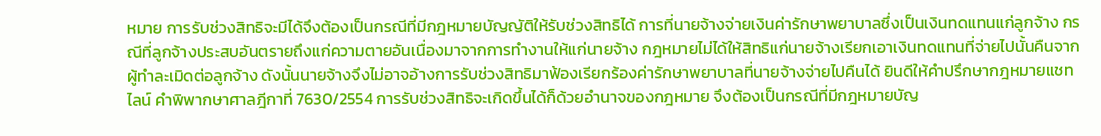หมาย การรับช่วงสิทธิจะมีได้จึงต้องเป็นกรณีที่มีกฎหมายบัญญัติให้รับช่วงสิทธิได้ การที่นายจ้างจ่ายเงินค่ารักษาพยาบาลซึ่งเป็นเงินทดแทนแก่ลูกจ้าง กรณีที่ลูกจ้างประสบอันตรายถึงแก่ความตายอันเนื่องมาจากการทำงานให้แก่นายจ้าง กฎหมายไม่ได้ให้สิทธิแก่นายจ้างเรียกเอาเงินทดแทนที่จ่ายไปนั้นคืนจากผู้ทำละเมิดต่อลูกจ้าง ดังนั้นนายจ้างจึงไม่อาจอ้างการรับช่วงสิทธิมาฟ้องเรียกร้องค่ารักษาพยาบาลที่นายจ้างจ่ายไปคืนได้ ยินดีให้คำปรึกษากฎหมายแชทไลน์ คำพิพากษาศาลฎีกาที่ 7630/2554 การรับช่วงสิทธิจะเกิดขึ้นได้ก็ด้วยอำนาจของกฎหมาย จึงต้องเป็นกรณีที่มีกฎหมายบัญ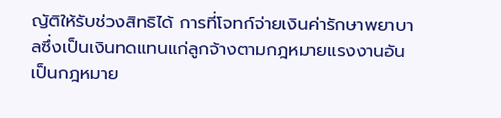ญัติให้รับช่วงสิทธิได้ การที่โจทก์จ่ายเงินค่ารักษาพยาบาลซึ่งเป็นเงินทดแทนแก่ลูกจ้างตามกฎหมายแรงงานอันเป็นกฎหมาย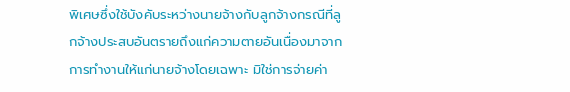พิเศษซึ่งใช้บังคับระหว่างนายจ้างกับลูกจ้างกรณีที่ลูกจ้างประสบอันตรายถึงแก่ความตายอันเนื่องมาจากการทำงานให้แก่นายจ้างโดยเฉพาะ มิใช่การจ่ายค่า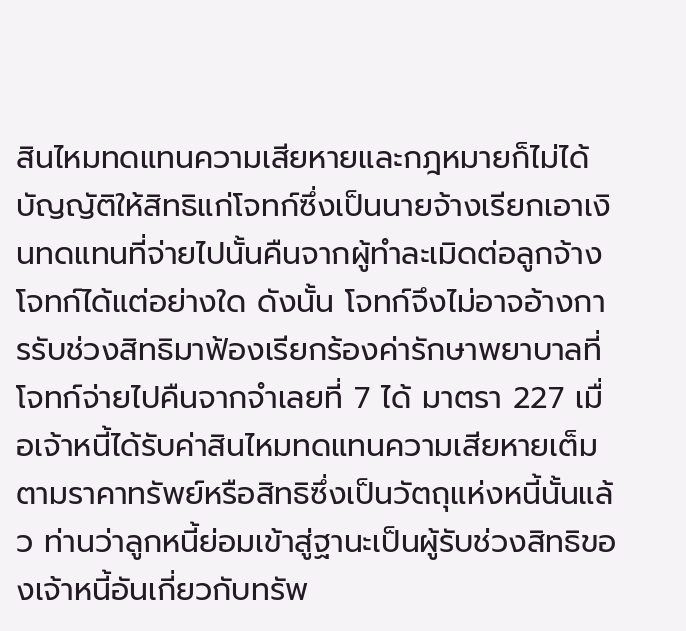สินไหมทดแทนความเสียหายและกฎหมายก็ไม่ได้บัญญัติให้สิทธิแก่โจทก์ซึ่งเป็นนายจ้างเรียกเอาเงินทดแทนที่จ่ายไปนั้นคืนจากผู้ทำละเมิดต่อลูกจ้างโจทก์ได้แต่อย่างใด ดังนั้น โจทก์จึงไม่อาจอ้างการรับช่วงสิทธิมาฟ้องเรียกร้องค่ารักษาพยาบาลที่โจทก์จ่ายไปคืนจากจำเลยที่ 7 ได้ มาตรา 227 เมื่อเจ้าหนี้ได้รับค่าสินไหมทดแทนความเสียหายเต็มตามราคาทรัพย์หรือสิทธิซึ่งเป็นวัตถุแห่งหนี้นั้นแล้ว ท่านว่าลูกหนี้ย่อมเข้าสู่ฐานะเป็นผู้รับช่วงสิทธิของเจ้าหนี้อันเกี่ยวกับทรัพ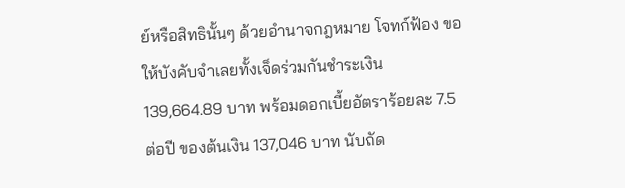ย์หรือสิทธินั้นๆ ด้วยอำนาจกฎหมาย โจทก์ฟ้อง ขอให้บังคับจำเลยทั้งเจ็ดร่วมกันชำระเงิน 139,664.89 บาท พร้อมดอกเบี้ยอัตราร้อยละ 7.5 ต่อปี ของต้นเงิน 137,046 บาท นับถัด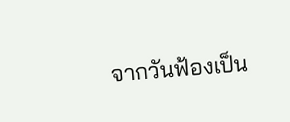จากวันฟ้องเป็น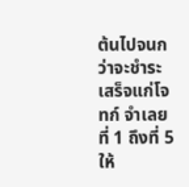ต้นไปจนกว่าจะชำระเสร็จแก่โจทก์ จำเลยที่ 1 ถึงที่ 5 ให้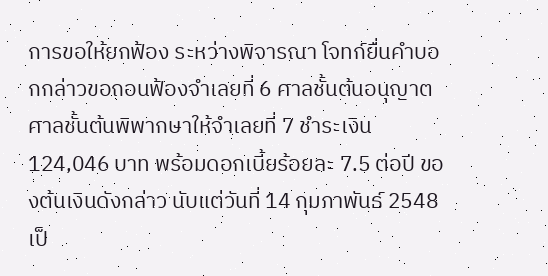การขอให้ยกฟ้อง ระหว่างพิจารณา โจทก์ยื่นคำบอกกล่าวขอถอนฟ้องจำเลยที่ 6 ศาลชั้นต้นอนุญาต ศาลชั้นต้นพิพากษาให้จำเลยที่ 7 ชำระเงิน 124,046 บาท พร้อมดอกเบี้ยร้อยละ 7.5 ต่อปี ของต้นเงินดังกล่าว นับแต่วันที่ 14 กุมภาพันธ์ 2548 เป็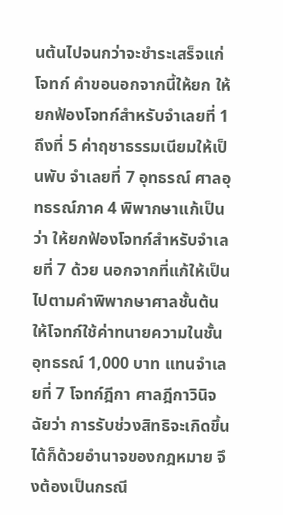นต้นไปจนกว่าจะชำระเสร็จแก่โจทก์ คำขอนอกจากนี้ให้ยก ให้ยกฟ้องโจทก์สำหรับจำเลยที่ 1 ถึงที่ 5 ค่าฤชาธรรมเนียมให้เป็นพับ จำเลยที่ 7 อุทธรณ์ ศาลอุทธรณ์ภาค 4 พิพากษาแก้เป็นว่า ให้ยกฟ้องโจทก์สำหรับจำเลยที่ 7 ด้วย นอกจากที่แก้ให้เป็นไปตามคำพิพากษาศาลชั้นต้น ให้โจทก์ใช้ค่าทนายความในชั้นอุทธรณ์ 1,000 บาท แทนจำเลยที่ 7 โจทก์ฎีกา ศาลฎีกาวินิจฉัยว่า การรับช่วงสิทธิจะเกิดขึ้นได้ก็ด้วยอำนาจของกฎหมาย จึงต้องเป็นกรณี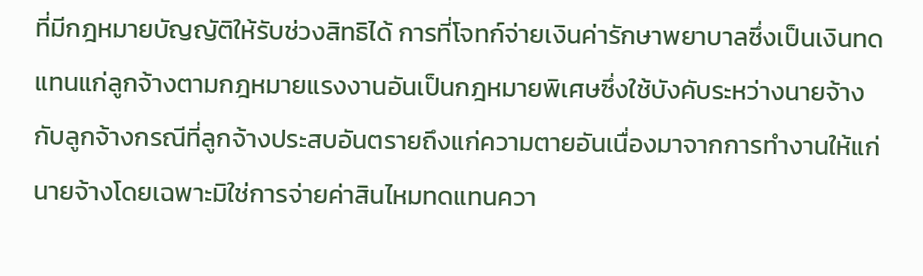ที่มีกฎหมายบัญญัติให้รับช่วงสิทธิได้ การที่โจทก์จ่ายเงินค่ารักษาพยาบาลซึ่งเป็นเงินทดแทนแก่ลูกจ้างตามกฎหมายแรงงานอันเป็นกฎหมายพิเศษซึ่งใช้บังคับระหว่างนายจ้างกับลูกจ้างกรณีที่ลูกจ้างประสบอันตรายถึงแก่ความตายอันเนื่องมาจากการทำงานให้แก่นายจ้างโดยเฉพาะมิใช่การจ่ายค่าสินไหมทดแทนควา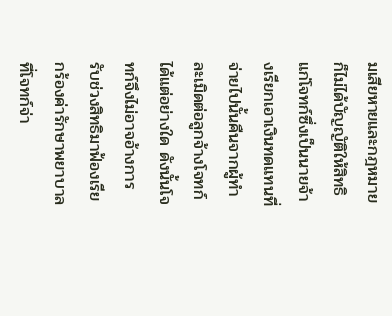มเสียหายและกฎหมายก็ไม่ได้บัญญัติให้สิทธิแก่โจทก์ซึ่งเป็นนายจ้างเรียกเอาเงินทดแทนที่จ่ายไปนั้นคืนจากผู้ทำละเมิดต่อลูกจ้างโจทก์ได้แต่อย่างใด ดังนั้นโจทก์จึงไม่อาจอ้างการรับช่วงสิทธิมาฟ้องเรียกร้องค่ารักษาพยาบาลที่โจทก์จ่า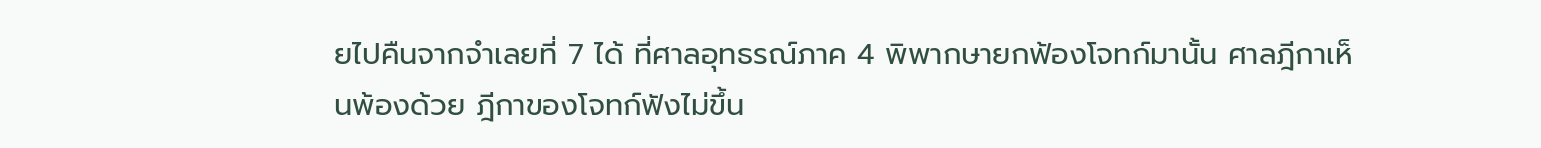ยไปคืนจากจำเลยที่ 7 ได้ ที่ศาลอุทธรณ์ภาค 4 พิพากษายกฟ้องโจทก์มานั้น ศาลฎีกาเห็นพ้องด้วย ฎีกาของโจทก์ฟังไม่ขึ้น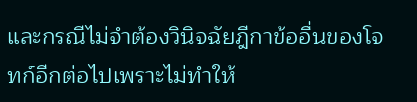และกรณีไม่จำต้องวินิจฉัยฎีกาข้ออื่นของโจทก์อีกต่อไปเพราะไม่ทำให้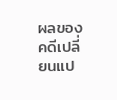ผลของคดีเปลี่ยนแป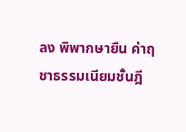ลง พิพากษายืน ค่าฤชาธรรมเนียมชั้นฎี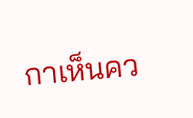กาเห็นคว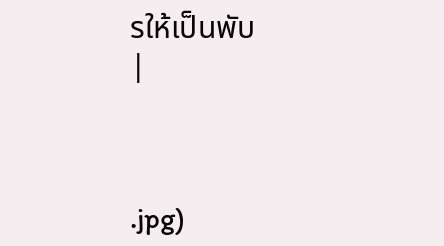รให้เป็นพับ
|



.jpg)